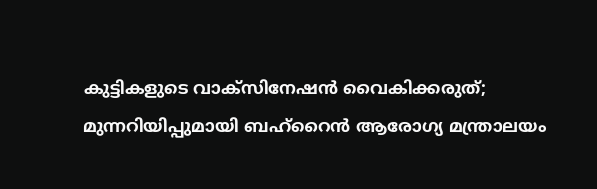കുട്ടികളുടെ വാക്സിനേഷൻ വൈകിക്കരുത്; മുന്നറിയിപ്പുമായി ബഹ്റൈൻ ആരോഗ്യ മന്ത്രാലയം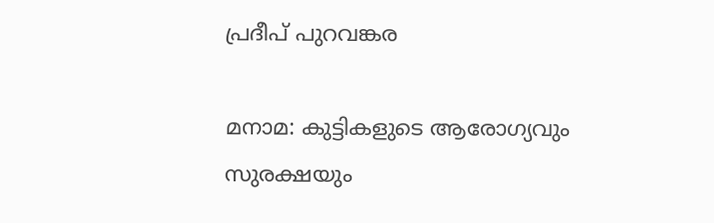പ്രദീപ് പുറവങ്കര

മനാമ: കുട്ടികളുടെ ആരോഗ്യവും സുരക്ഷയും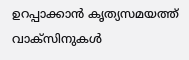ഉറപ്പാക്കാൻ കൃത്യസമയത്ത് വാക്സിനുകൾ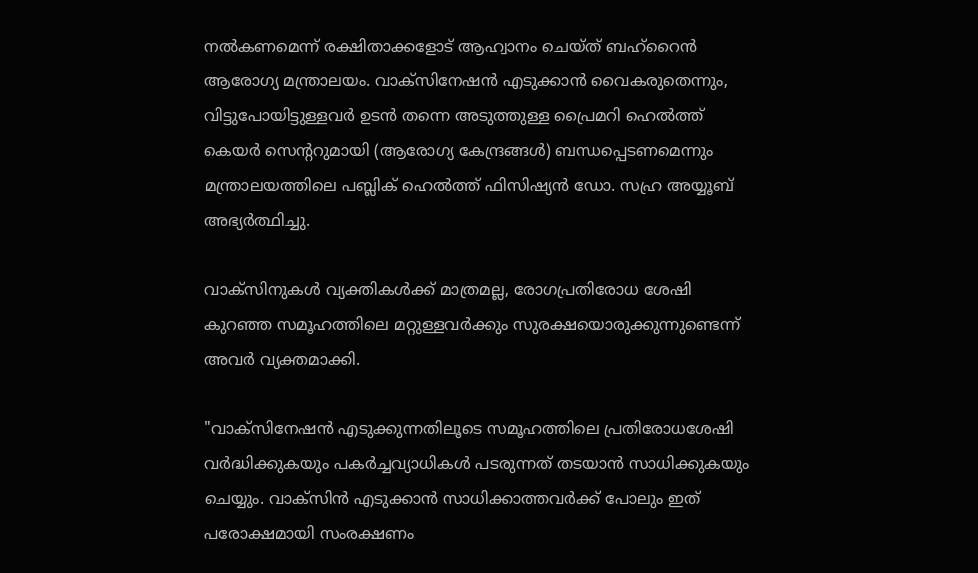നൽകണമെന്ന് രക്ഷിതാക്കളോട് ആഹ്വാനം ചെയ്ത് ബഹ്‌റൈൻ ആരോഗ്യ മന്ത്രാലയം. വാക്സിനേഷൻ എടുക്കാൻ വൈകരുതെന്നും, വിട്ടുപോയിട്ടുള്ളവർ ഉടൻ തന്നെ അടുത്തുള്ള പ്രൈമറി ഹെൽത്ത് കെയർ സെന്ററുമായി (ആരോഗ്യ കേന്ദ്രങ്ങൾ) ബന്ധപ്പെടണമെന്നും മന്ത്രാലയത്തിലെ പബ്ലിക് ഹെൽത്ത് ഫിസിഷ്യൻ ഡോ. സഹ്ര അയ്യൂബ് അഭ്യർത്ഥിച്ചു.

വാക്സിനുകൾ വ്യക്തികൾക്ക് മാത്രമല്ല, രോഗപ്രതിരോധ ശേഷി കുറഞ്ഞ സമൂഹത്തിലെ മറ്റുള്ളവർക്കും സുരക്ഷയൊരുക്കുന്നുണ്ടെന്ന് അവർ വ്യക്തമാക്കി.

"വാക്സിനേഷൻ എടുക്കുന്നതിലൂടെ സമൂഹത്തിലെ പ്രതിരോധശേഷി വർദ്ധിക്കുകയും പകർച്ചവ്യാധികൾ പടരുന്നത് തടയാൻ സാധിക്കുകയും ചെയ്യും. വാക്സിൻ എടുക്കാൻ സാധിക്കാത്തവർക്ക് പോലും ഇത് പരോക്ഷമായി സംരക്ഷണം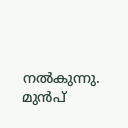നൽകുന്നു. മുൻപ്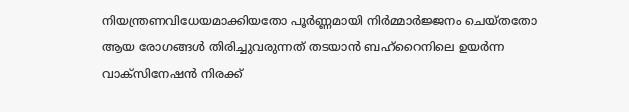നിയന്ത്രണവിധേയമാക്കിയതോ പൂർണ്ണമായി നിർമ്മാർജ്ജനം ചെയ്തതോ ആയ രോഗങ്ങൾ തിരിച്ചുവരുന്നത് തടയാൻ ബഹ്‌റൈനിലെ ഉയർന്ന വാക്സിനേഷൻ നിരക്ക്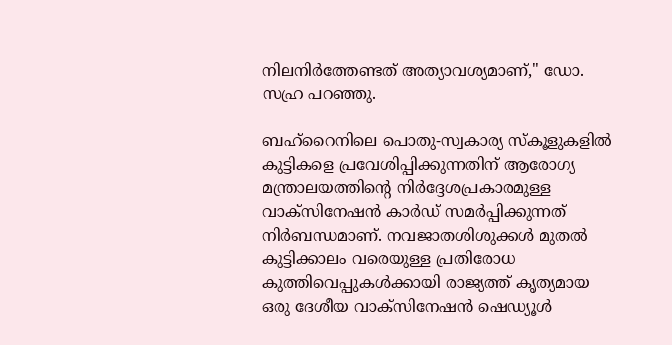നിലനിർത്തേണ്ടത് അത്യാവശ്യമാണ്," ഡോ. സഹ്ര പറഞ്ഞു.

ബഹ്‌റൈനിലെ പൊതു-സ്വകാര്യ സ്കൂളുകളിൽ കുട്ടികളെ പ്രവേശിപ്പിക്കുന്നതിന് ആരോഗ്യ മന്ത്രാലയത്തിന്റെ നിർദ്ദേശപ്രകാരമുള്ള വാക്സിനേഷൻ കാർഡ് സമർപ്പിക്കുന്നത് നിർബന്ധമാണ്. നവജാതശിശുക്കൾ മുതൽ കുട്ടിക്കാലം വരെയുള്ള പ്രതിരോധ കുത്തിവെപ്പുകൾക്കായി രാജ്യത്ത് കൃത്യമായ ഒരു ദേശീയ വാക്സിനേഷൻ ഷെഡ്യൂൾ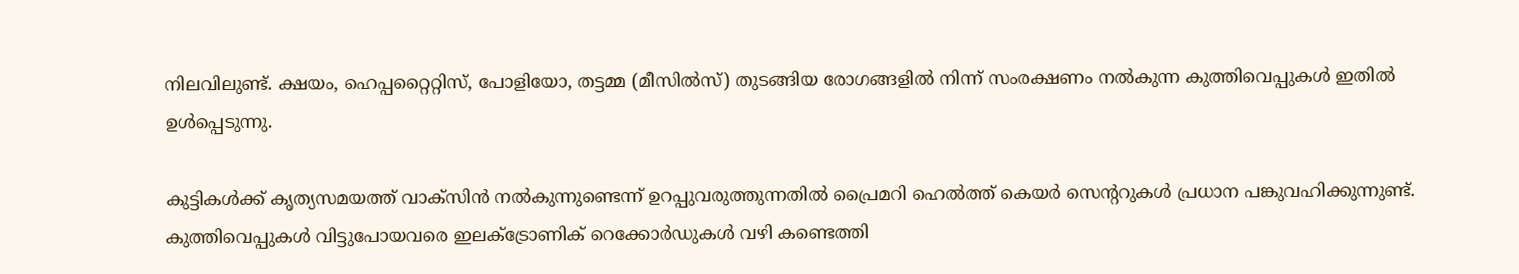നിലവിലുണ്ട്. ക്ഷയം, ഹെപ്പറ്റൈറ്റിസ്, പോളിയോ, തട്ടമ്മ (മീസിൽസ്) തുടങ്ങിയ രോഗങ്ങളിൽ നിന്ന് സംരക്ഷണം നൽകുന്ന കുത്തിവെപ്പുകൾ ഇതിൽ ഉൾപ്പെടുന്നു.

കുട്ടികൾക്ക് കൃത്യസമയത്ത് വാക്സിൻ നൽകുന്നുണ്ടെന്ന് ഉറപ്പുവരുത്തുന്നതിൽ പ്രൈമറി ഹെൽത്ത് കെയർ സെന്ററുകൾ പ്രധാന പങ്കുവഹിക്കുന്നുണ്ട്. കുത്തിവെപ്പുകൾ വിട്ടുപോയവരെ ഇലക്ട്രോണിക് റെക്കോർഡുകൾ വഴി കണ്ടെത്തി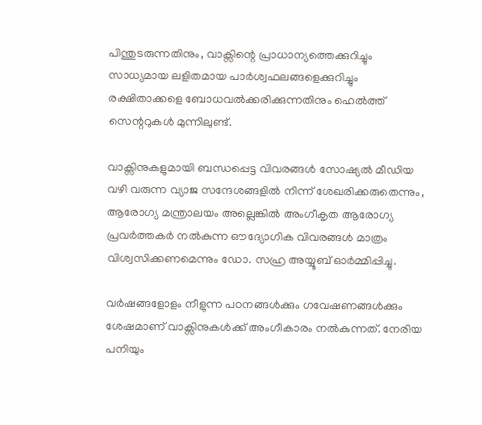പിന്തുടരുന്നതിനും, വാക്സിന്റെ പ്രാധാന്യത്തെക്കുറിച്ചും സാധ്യമായ ലളിതമായ പാർശ്വഫലങ്ങളെക്കുറിച്ചും രക്ഷിതാക്കളെ ബോധവൽക്കരിക്കുന്നതിനും ഹെൽത്ത് സെന്ററുകൾ മുന്നിലുണ്ട്.

വാക്സിനുകളുമായി ബന്ധപ്പെട്ട വിവരങ്ങൾ സോഷ്യൽ മീഡിയ വഴി വരുന്ന വ്യാജ സന്ദേശങ്ങളിൽ നിന്ന് ശേഖരിക്കരുതെന്നും, ആരോഗ്യ മന്ത്രാലയം അല്ലെങ്കിൽ അംഗീകൃത ആരോഗ്യ പ്രവർത്തകർ നൽകുന്ന ഔദ്യോഗിക വിവരങ്ങൾ മാത്രം വിശ്വസിക്കണമെന്നും ഡോ. സഹ്ര അയ്യൂബ് ഓർമ്മിപ്പിച്ചു.

വർഷങ്ങളോളം നീളുന്ന പഠനങ്ങൾക്കും ഗവേഷണങ്ങൾക്കും ശേഷമാണ് വാക്സിനുകൾക്ക് അംഗീകാരം നൽകുന്നത്. നേരിയ പനിയും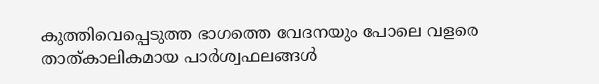കുത്തിവെപ്പെടുത്ത ഭാഗത്തെ വേദനയും പോലെ വളരെ താത്കാലികമായ പാർശ്വഫലങ്ങൾ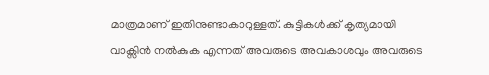മാത്രമാണ് ഇതിനുണ്ടാകാറുള്ളത്. കുട്ടികൾക്ക് കൃത്യമായി വാക്സിൻ നൽകുക എന്നത് അവരുടെ അവകാശവും അവരുടെ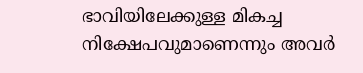ഭാവിയിലേക്കുള്ള മികച്ച നിക്ഷേപവുമാണെന്നും അവർ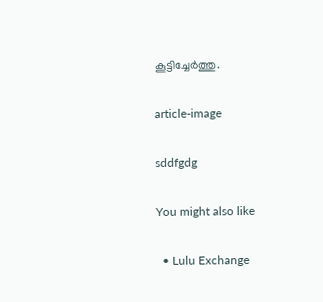കൂട്ടിച്ചേർത്തു.

article-image

sddfgdg

You might also like

  • Lulu Exchange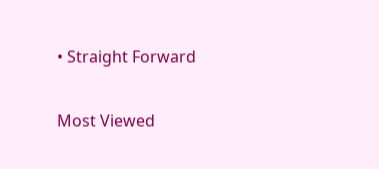• Straight Forward

Most Viewed